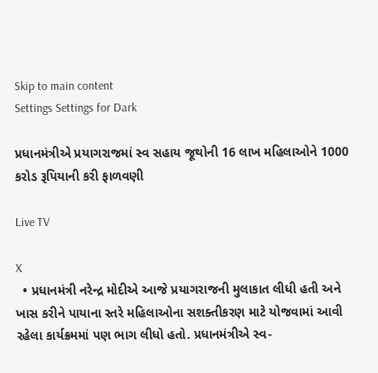Skip to main content
Settings Settings for Dark

પ્રધાનમંત્રીએ પ્રયાગરાજમાં સ્વ સહાય જૂથોની 16 લાખ મહિલાઓને 1000 કરોડ રૂપિયાની કરી ફાળવણી

Live TV

X
  • પ્રધાનમંત્રી નરેન્દ્ર મોદીએ આજે પ્રયાગરાજની મુલાકાત લીધી હતી અને ખાસ કરીને પાયાના સ્તરે મહિલાઓના સશક્તીકરણ માટે યોજવામાં આવી રહેલા કાર્યક્રમમાં પણ ભાગ લીધો હતો. પ્રધાનમંત્રીએ સ્વ-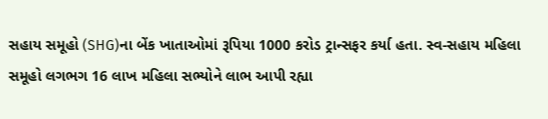સહાય સમૂહો (SHG)ના બેંક ખાતાઓમાં રૂપિયા 1000 કરોડ ટ્રાન્સફર કર્યા હતા. સ્વ-સહાય મહિલા સમૂહો લગભગ 16 લાખ મહિલા સભ્યોને લાભ આપી રહ્યા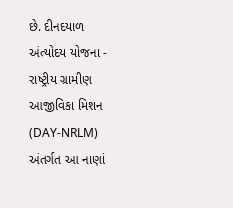છે. દીનદયાળ અંત્યોદય યોજના - રાષ્ટ્રીય ગ્રામીણ આજીવિકા મિશન (DAY-NRLM) અંતર્ગત આ નાણાં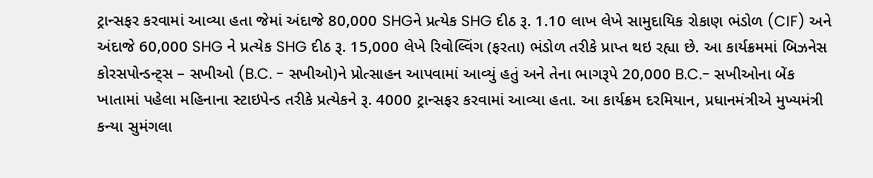ટ્રાન્સફર કરવામાં આવ્યા હતા જેમાં અંદાજે 80,000 SHGને પ્રત્યેક SHG દીઠ રૂ. 1.10 લાખ લેખે સામુદાયિક રોકાણ ભંડોળ (CIF) અને અંદાજે 60,000 SHG ને પ્રત્યેક SHG દીઠ રૂ. 15,000 લેખે રિવોલ્વિંગ (ફરતા) ભંડોળ તરીકે પ્રાપ્ત થઇ રહ્યા છે. આ કાર્યક્રમમાં બિઝનેસ કોરસપોન્ડન્ટ્સ – સખીઓ (B.C. - સખીઓ)ને પ્રોત્સાહન આપવામાં આવ્યું હતું અને તેના ભાગરૂપે 20,000 B.C.- સખીઓના બેંક ખાતામાં પહેલા મહિનાના સ્ટાઇપેન્ડ તરીકે પ્રત્યેકને રૂ. 4000 ટ્રાન્સફર કરવામાં આવ્યા હતા. આ કાર્યક્રમ દરમિયાન, પ્રધાનમંત્રીએ મુખ્યમંત્રી કન્યા સુમંગલા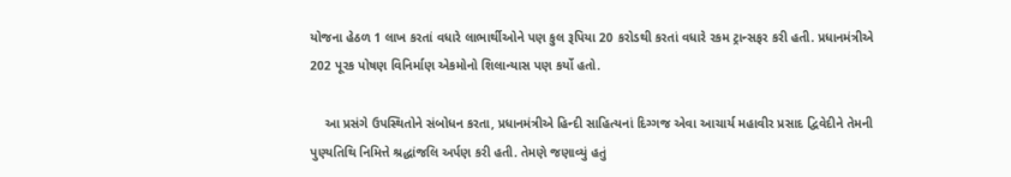યોજના હેઠળ 1 લાખ કરતાં વધારે લાભાર્થીઓને પણ કુલ રૂપિયા 20 કરોડથી કરતાં વધારે રકમ ટ્રાન્સફર કરી હતી. પ્રધાનમંત્રીએ 202 પૂરક પોષણ વિનિર્માણ એકમોનો શિલાન્યાસ પણ કર્યો હતો.

    આ પ્રસંગે ઉપસ્થિતોને સંબોધન કરતા, પ્રધાનમંત્રીએ હિન્દી સાહિત્યનાં દિગ્ગજ એવા આચાર્ય મહાવીર પ્રસાદ દ્વિવેદીને તેમની પુણ્યતિથિ નિમિત્તે શ્રદ્ધાંજલિ અર્પણ કરી હતી. તેમણે જણાવ્યું હતું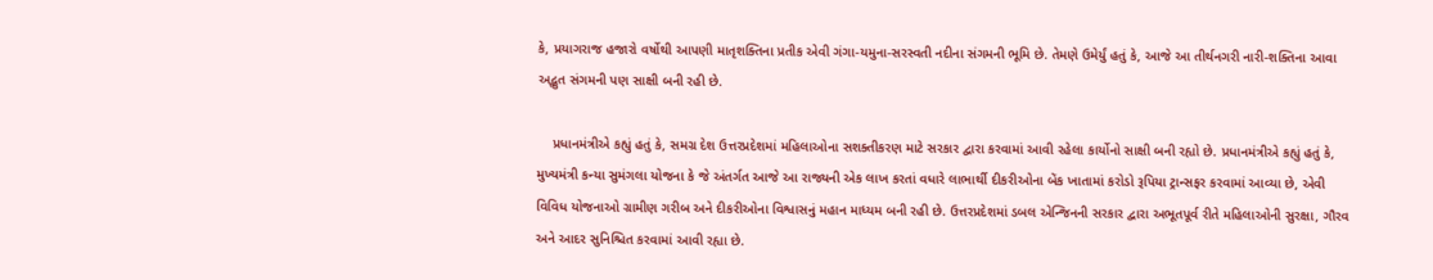કે, પ્રયાગરાજ હજારો વર્ષોથી આપણી માતૃશક્તિના પ્રતીક એવી ગંગા-યમુના-સરસ્વતી નદીના સંગમની ભૂમિ છે. તેમણે ઉમેર્યું હતું કે, આજે આ તીર્થનગરી નારી-શક્તિના આવા અદ્ભુત સંગમની પણ સાક્ષી બની રહી છે.

    પ્રધાનમંત્રીએ કહ્યું હતું કે, સમગ્ર દેશ ઉત્તરપ્રદેશમાં મહિલાઓના સશક્તીકરણ માટે સરકાર દ્વારા કરવામાં આવી રહેલા કાર્યોનો સાક્ષી બની રહ્યો છે. પ્રધાનમંત્રીએ કહ્યું હતું કે, મુખ્યમંત્રી કન્યા સુમંગલા યોજના કે જે અંતર્ગત આજે આ રાજ્યની એક લાખ કરતાં વધારે લાભાર્થી દીકરીઓના બેંક ખાતામાં કરોડો રૂપિયા ટ્રાન્સફર કરવામાં આવ્યા છે, એવી વિવિધ યોજનાઓ ગ્રામીણ ગરીબ અને દીકરીઓના વિશ્વાસનું મહાન માધ્યમ બની રહી છે. ઉત્તરપ્રદેશમાં ડબલ એન્જિનની સરકાર દ્વારા અભૂતપૂર્વ રીતે મહિલાઓની સુરક્ષા, ગૌરવ અને આદર સુનિશ્ચિત કરવામાં આવી રહ્યા છે.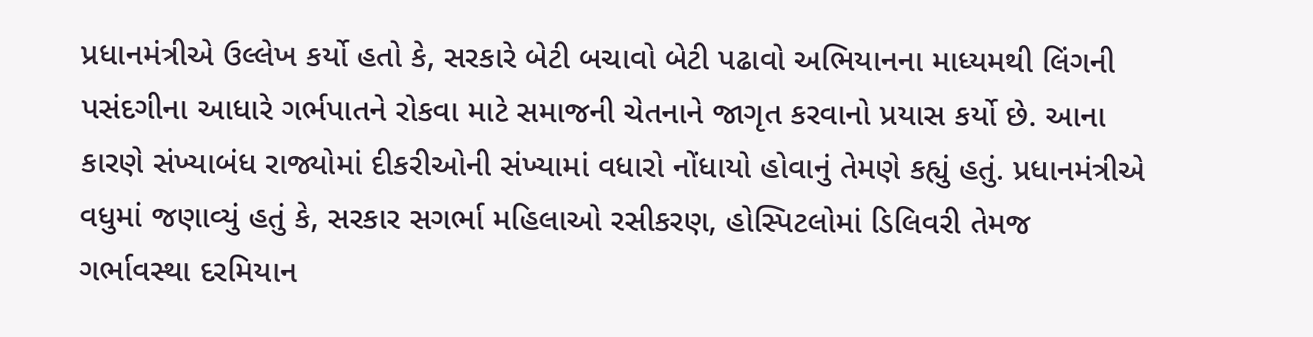પ્રધાનમંત્રીએ ઉલ્લેખ કર્યો હતો કે, સરકારે બેટી બચાવો બેટી પઢાવો અભિયાનના માધ્યમથી લિંગની પસંદગીના આધારે ગર્ભપાતને રોકવા માટે સમાજની ચેતનાને જાગૃત કરવાનો પ્રયાસ કર્યો છે. આના કારણે સંખ્યાબંધ રાજ્યોમાં દીકરીઓની સંખ્યામાં વધારો નોંધાયો હોવાનું તેમણે કહ્યું હતું. પ્રધાનમંત્રીએ વધુમાં જણાવ્યું હતું કે, સરકાર સગર્ભા મહિલાઓ રસીકરણ, હોસ્પિટલોમાં ડિલિવરી તેમજ ગર્ભાવસ્થા દરમિયાન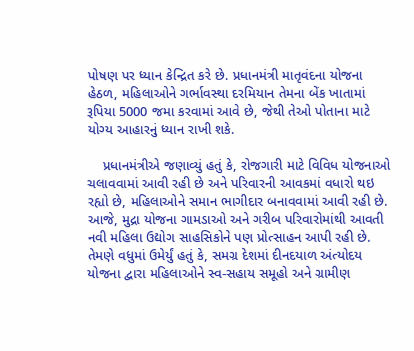પોષણ પર ધ્યાન કેન્દ્રિત કરે છે. પ્રધાનમંત્રી માતૃવંદના યોજના હેઠળ, મહિલાઓને ગર્ભાવસ્થા દરમિયાન તેમના બેંક ખાતામાં રૂપિયા 5000 જમા કરવામાં આવે છે, જેથી તેઓ પોતાના માટે યોગ્ય આહારનું ધ્યાન રાખી શકે.

    પ્રધાનમંત્રીએ જણાવ્યું હતું કે, રોજગારી માટે વિવિધ યોજનાઓ ચલાવવામાં આવી રહી છે અને પરિવારની આવકમાં વધારો થઇ રહ્યો છે, મહિલાઓને સમાન ભાગીદાર બનાવવામાં આવી રહી છે. આજે, મુદ્રા યોજના ગામડાઓ અને ગરીબ પરિવારોમાંથી આવતી નવી મહિલા ઉદ્યોગ સાહસિકોને પણ પ્રોત્સાહન આપી રહી છે. તેમણે વધુમાં ઉમેર્યું હતું કે, સમગ્ર દેશમાં દીનદયાળ અંત્યોદય યોજના દ્વારા મહિલાઓને સ્વ-સહાય સમૂહો અને ગ્રામીણ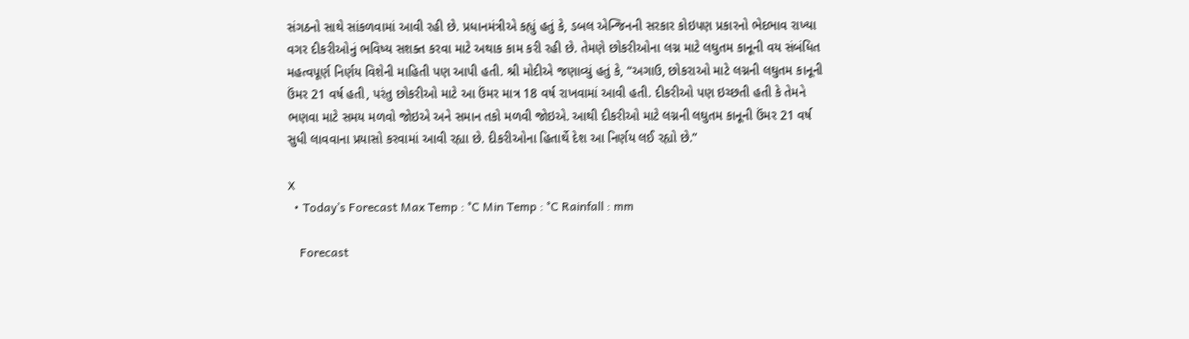સંગઠનો સાથે સાંકળવામાં આવી રહી છે. પ્રધાનમંત્રીએ કહ્યું હતું કે, ડબલ એન્જિનની સરકાર કોઇપણ પ્રકારનો ભેદભાવ રાખ્યા વગર દીકરીઓનું ભવિષ્ય સશક્ત કરવા માટે અથાક કામ કરી રહી છે. તેમણે છોકરીઓના લગ્ન માટે લઘુતમ કાનૂની વય સંબંધિત મહત્વપૂર્ણ નિર્ણય વિશેની માહિતી પણ આપી હતી. શ્રી મોદીએ જણાવ્યું હતું કે, “અગાઉ, છોકરાઓ માટે લગ્નની લઘુતમ કાનૂની ઉંમર 21 વર્ષ હતી, પરંતુ છોકરીઓ માટે આ ઉંમર માત્ર 18 વર્ષ રાખવામાં આવી હતી. દીકરીઓ પણ ઇચ્છતી હતી કે તેમને ભણવા માટે સમય મળવો જોઇએ અને સમાન તકો મળવી જોઇએ. આથી દીકરીઓ માટે લગ્નની લઘુતમ કાનૂની ઉંમર 21 વર્ષ સુધી લાવવાના પ્રયાસો કરવામાં આવી રહ્યા છે. દીકરીઓના હિતાર્થે દેશ આ નિર્ણય લઈ રહ્યો છે.”

X
  • Today’s Forecast Max Temp : °C Min Temp : °C Rainfall : mm

    Forecast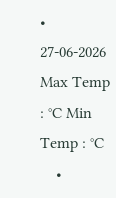• 27-06-2026 Max Temp : °C Min Temp : °C
    •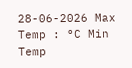28-06-2026 Max Temp : °C Min Temp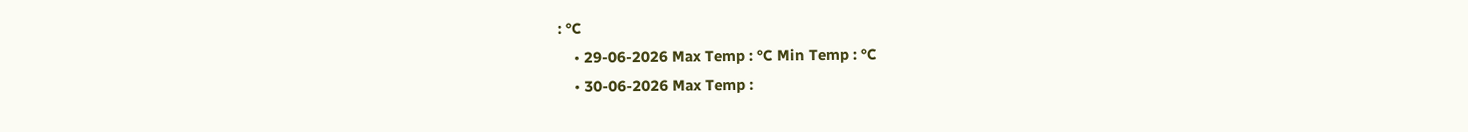: °C
    • 29-06-2026 Max Temp : °C Min Temp : °C
    • 30-06-2026 Max Temp :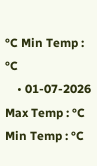°C Min Temp : °C
    • 01-07-2026 Max Temp : °C Min Temp : °C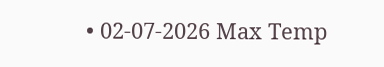• 02-07-2026 Max Temp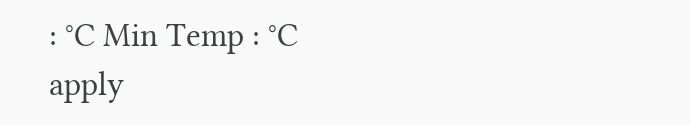: °C Min Temp : °C
apply